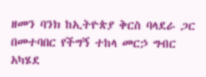ዘመን ባንክ ከኢትዮጵያ ቅርስ ባላደራ ጋር በመተባበር የችግኝ ተከላ መርኃ ግብር አካሄደ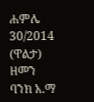ሐምሌ 30/2014 (ዋልታ) ዘመን ባንክ አ.ማ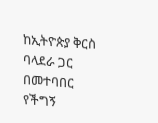ከኢትዮጵያ ቅርስ ባላደራ ጋር በመተባበር የችግኝ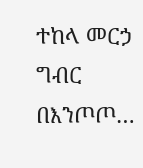ተከላ መርኃ ግብር በእንጦጦ…